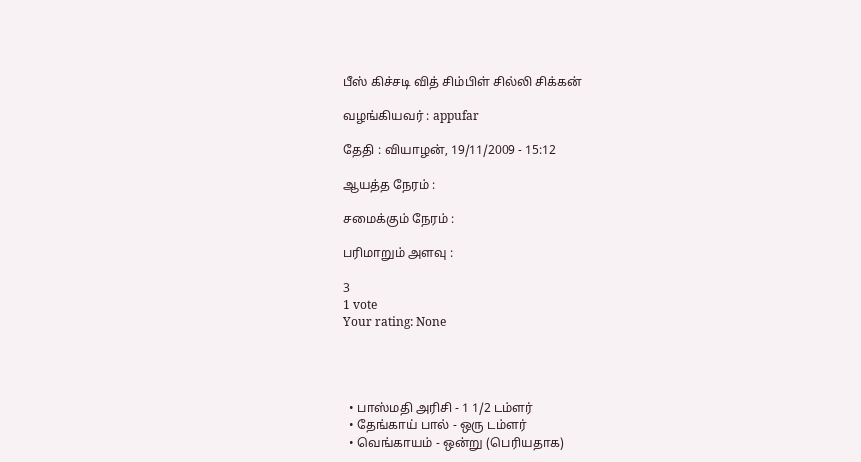பீஸ் கிச்சடி வித் சிம்பிள் சில்லி சிக்கன்

வழங்கியவர் : appufar

தேதி : வியாழன், 19/11/2009 - 15:12

ஆயத்த நேரம் :

சமைக்கும் நேரம் :

பரிமாறும் அளவு :

3
1 vote
Your rating: None




  • பாஸ்மதி அரிசி - 1 1/2 டம்ளர்
  • தேங்காய் பால் - ஒரு டம்ளர்
  • வெங்காயம் - ஒன்று (பெரியதாக)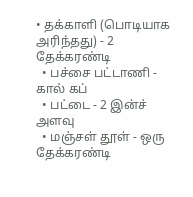• தக்காளி (பொடியாக அரிந்தது) - 2 தேக்கரண்டி
  • பச்சை பட்டாணி - கால் கப்
  • பட்டை - 2 இன்ச் அளவு
  • மஞ்சள் தூள் - ஒரு தேக்கரண்டி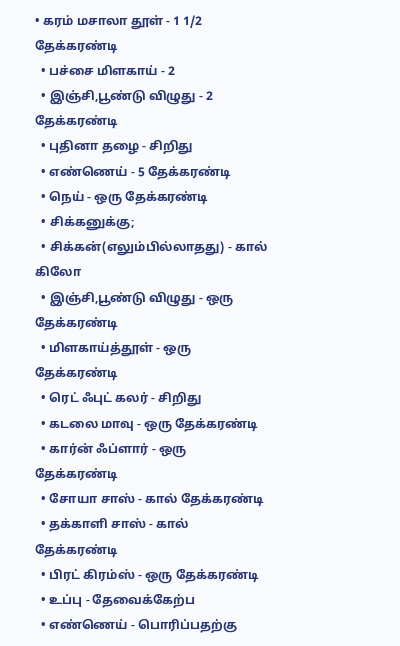• கரம் மசாலா தூள் - 1 1/2 தேக்கரண்டி
  • பச்சை மிளகாய் - 2
  • இஞ்சி,பூண்டு விழுது - 2 தேக்கரண்டி
  • புதினா தழை - சிறிது
  • எண்ணெய் - 5 தேக்கரண்டி
  • நெய் - ஒரு தேக்கரண்டி
  • சிக்கனுக்கு;
  • சிக்கன்(எலும்பில்லாதது) - கால் கிலோ
  • இஞ்சி,பூண்டு விழுது - ஒரு தேக்கரண்டி
  • மிளகாய்த்தூள் - ஒரு தேக்கரண்டி
  • ரெட் ஃபுட் கலர் - சிறிது
  • கடலை மாவு - ஒரு தேக்கரண்டி
  • கார்ன் ஃப்ளார் - ஒரு தேக்கரண்டி
  • சோயா சாஸ் - கால் தேக்கரண்டி
  • தக்காளி சாஸ் - கால் தேக்கரண்டி
  • பிரட் கிரம்ஸ் - ஒரு தேக்கரண்டி
  • உப்பு - தேவைக்கேற்ப
  • எண்ணெய் - பொரிப்பதற்கு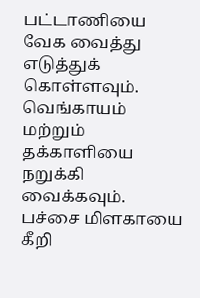பட்டாணியை வேக வைத்து எடுத்துக் கொள்ளவும். வெங்காயம் மற்றும் தக்காளியை நறுக்கி வைக்கவும். பச்சை மிளகாயை கீறி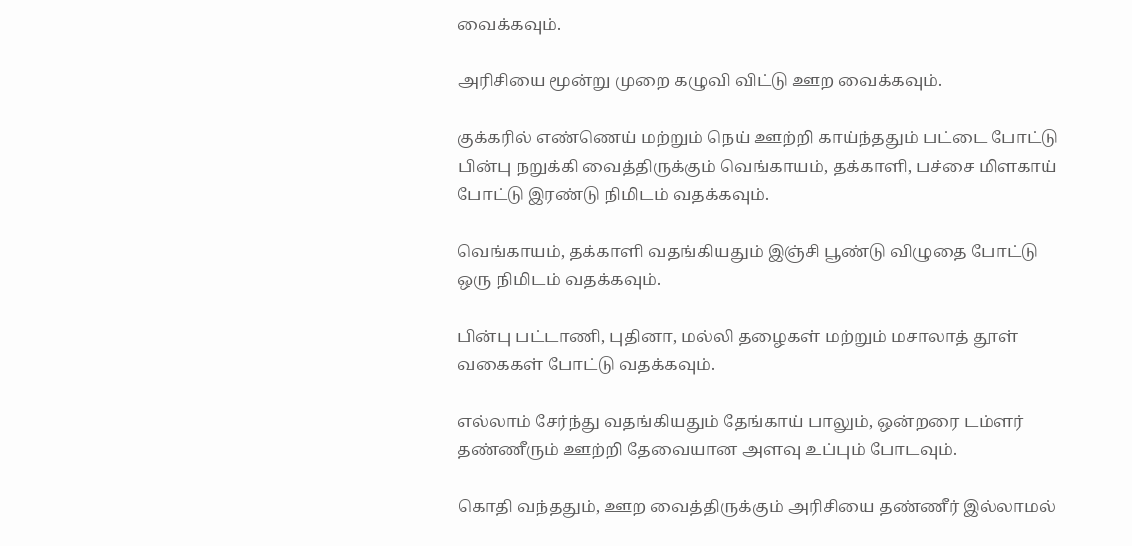வைக்கவும்.

அரிசியை மூன்று முறை கழுவி விட்டு ஊற வைக்கவும்.

குக்கரில் எண்ணெய் மற்றும் நெய் ஊற்றி காய்ந்ததும் பட்டை போட்டு பின்பு நறுக்கி வைத்திருக்கும் வெங்காயம், தக்காளி, பச்சை மிளகாய் போட்டு இரண்டு நிமிடம் வதக்கவும்.

வெங்காயம், தக்காளி வதங்கியதும் இஞ்சி பூண்டு விழுதை போட்டு ஒரு நிமிடம் வதக்கவும்.

பின்பு பட்டாணி, புதினா, மல்லி தழைகள் மற்றும் மசாலாத் தூள் வகைகள் போட்டு வதக்கவும்.

எல்லாம் சேர்ந்து வதங்கியதும் தேங்காய் பாலும், ஒன்றரை டம்ளர் தண்ணீரும் ஊற்றி தேவையான அளவு உப்பும் போடவும்.

கொதி வந்ததும், ஊற வைத்திருக்கும் அரிசியை தண்ணீர் இல்லாமல்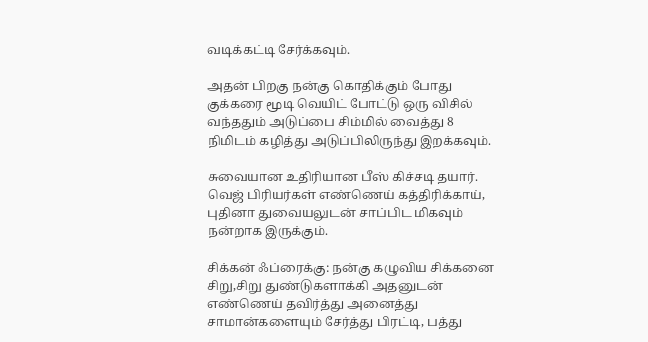வடிக்கட்டி சேர்க்கவும்.

அதன் பிறகு நன்கு கொதிக்கும் போது குக்கரை மூடி வெயிட் போட்டு ஒரு விசில் வந்ததும் அடுப்பை சிம்மில் வைத்து 8 நிமிடம் கழித்து அடுப்பிலிருந்து இறக்கவும்.

சுவையான உதிரியான பீஸ் கிச்சடி தயார். வெஜ் பிரியர்கள் எண்ணெய் கத்திரிக்காய், புதினா துவையலுடன் சாப்பிட மிகவும் நன்றாக இருக்கும்.

சிக்கன் ஃப்ரைக்கு: நன்கு கழுவிய சிக்கனை சிறு,சிறு துண்டுகளாக்கி அதனுடன் எண்ணெய் தவிர்த்து அனைத்து சாமான்களையும் சேர்த்து பிரட்டி, பத்து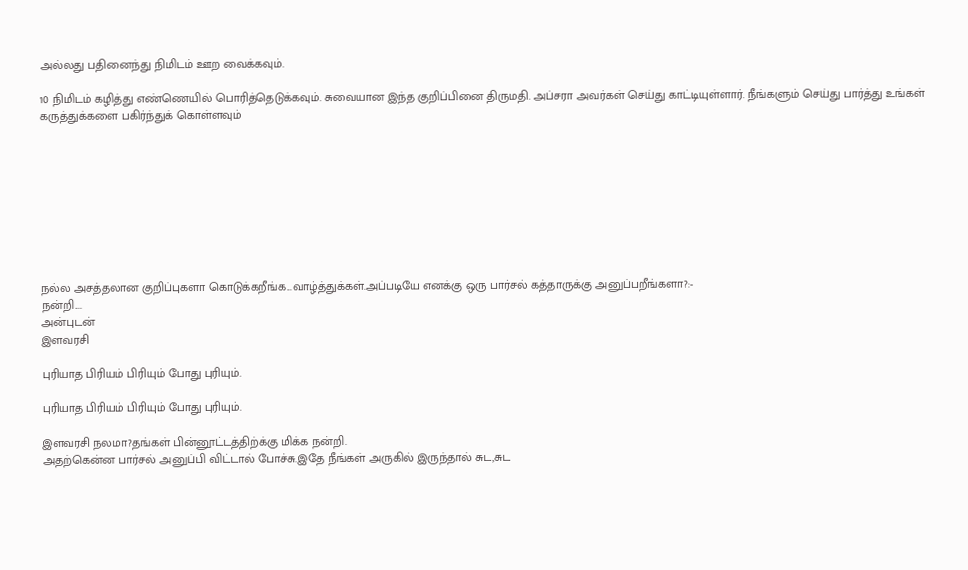அல்லது பதினைந்து நிமிடம் ஊற வைக்கவும்.

10 நிமிடம் கழித்து எண்ணெயில் பொரித்தெடுக்கவும். சுவையான இந்த குறிப்பினை திருமதி. அப்சரா அவர்கள் செய்து காட்டியுள்ளார். நீங்களும் செய்து பார்த்து உங்கள் கருத்துக்களை பகிர்ந்துக் கொள்ளவும்









நல்ல அசத்தலான குறிப்புகளா கொடுக்கறீங்க...வாழ்த்துக்கள்.அப்படியே எனக்கு ஒரு பார்சல் கத்தாருக்கு அனுப்பறீங்களா?:-
நன்றி....
அன்புடன்
இளவரசி

புரியாத பிரியம் பிரியும் போது புரியும்.

புரியாத பிரியம் பிரியும் போது புரியும்.

இளவரசி நலமா?தங்கள் பின்னூட்டத்திற்க்கு மிக்க நன்றி.
அதற்கென்ன பார்சல் அனுப்பி விட்டால் போச்சு.இதே நீங்கள் அருகில் இருந்தால் சுட,சுட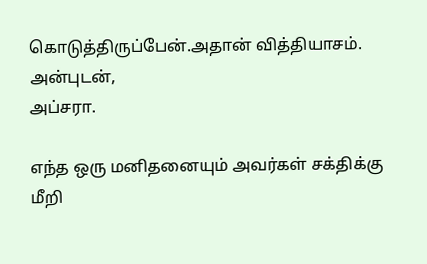கொடுத்திருப்பேன்.அதான் வித்தியாசம்.
அன்புடன்,
அப்சரா.

எந்த ஒரு மனிதனையும் அவர்கள் சக்திக்கு மீறி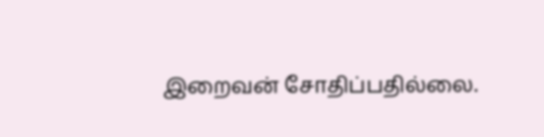இறைவன் சோதிப்பதில்லை.